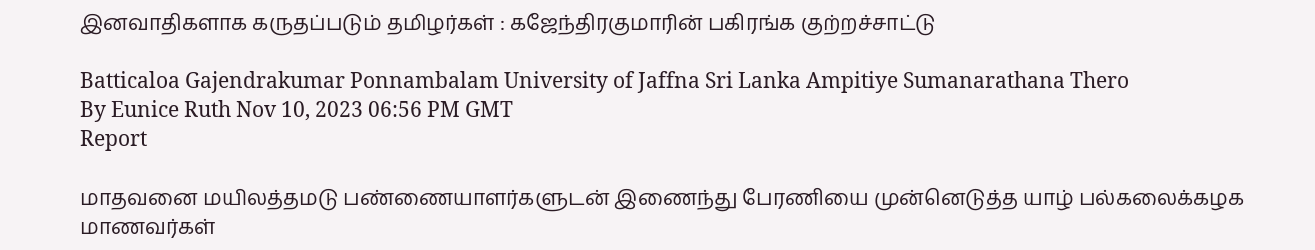இனவாதிகளாக கருதப்படும் தமிழர்கள் : கஜேந்திரகுமாரின் பகிரங்க குற்றச்சாட்டு

Batticaloa Gajendrakumar Ponnambalam University of Jaffna Sri Lanka Ampitiye Sumanarathana Thero
By Eunice Ruth Nov 10, 2023 06:56 PM GMT
Report

மாதவனை மயிலத்தமடு பண்ணையாளர்களுடன் இணைந்து பேரணியை முன்னெடுத்த யாழ் பல்கலைக்கழக மாணவர்கள்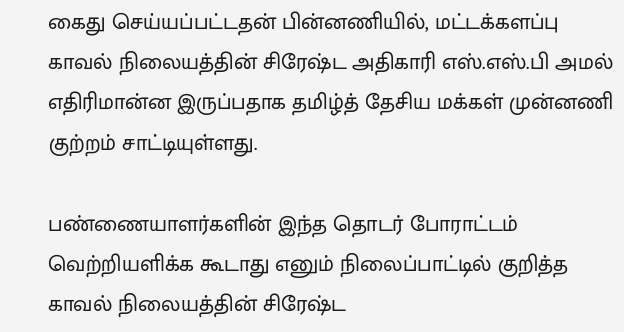கைது செய்யப்பட்டதன் பின்னணியில், மட்டக்களப்பு காவல் நிலையத்தின் சிரேஷ்ட அதிகாரி எஸ்.எஸ்.பி அமல் எதிரிமான்ன இருப்பதாக தமிழ்த் தேசிய மக்கள் முன்னணி குற்றம் சாட்டியுள்ளது.

பண்ணையாளர்களின் இந்த தொடர் போராட்டம் வெற்றியளிக்க கூடாது எனும் நிலைப்பாட்டில் குறித்த காவல் நிலையத்தின் சிரேஷ்ட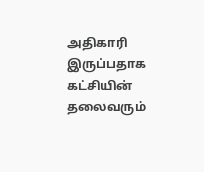அதிகாரி இருப்பதாக கட்சியின் தலைவரும்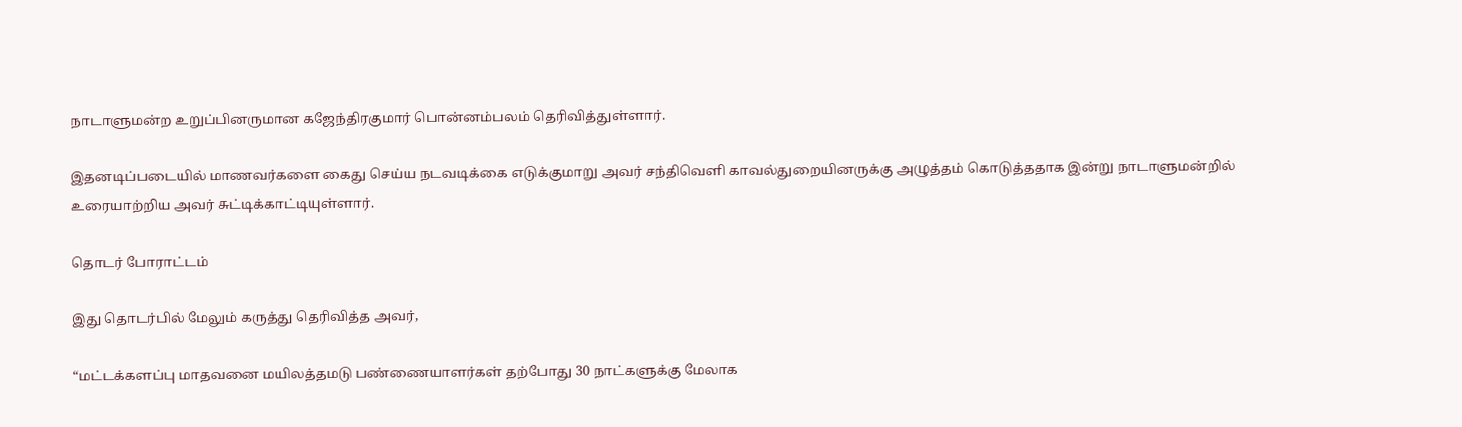நாடாளுமன்ற உறுப்பினருமான கஜேந்திரகுமார் பொன்னம்பலம் தெரிவித்துள்ளார்.

இதனடிப்படையில் மாணவர்களை கைது செய்ய நடவடிக்கை எடுக்குமாறு அவர் சந்திவெளி காவல்துறையினருக்கு அழுத்தம் கொடுத்ததாக இன்று நாடாளுமன்றில் உரையாற்றிய அவர் சுட்டிக்காட்டியுள்ளார்.

தொடர் போராட்டம்

இது தொடர்பில் மேலும் கருத்து தெரிவித்த அவர்,

“மட்டக்களப்பு மாதவனை மயிலத்தமடு பண்ணையாளர்கள் தற்போது 30 நாட்களுக்கு மேலாக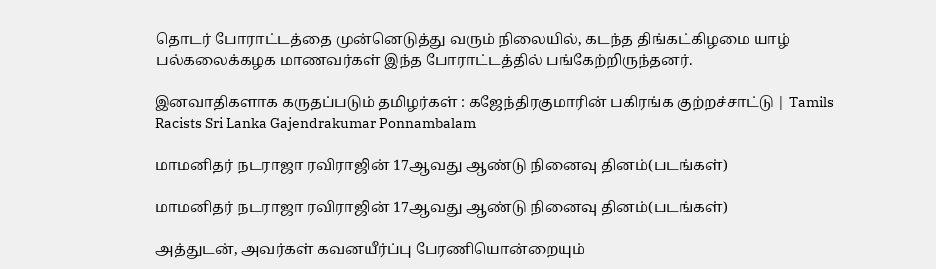தொடர் போராட்டத்தை முன்னெடுத்து வரும் நிலையில், கடந்த திங்கட்கிழமை யாழ் பல்கலைக்கழக மாணவர்கள் இந்த போராட்டத்தில் பங்கேற்றிருந்தனர்.

இனவாதிகளாக கருதப்படும் தமிழர்கள் : கஜேந்திரகுமாரின் பகிரங்க குற்றச்சாட்டு | Tamils Racists Sri Lanka Gajendrakumar Ponnambalam

மாமனிதர் நடராஜா ரவிராஜின் 17ஆவது ஆண்டு நினைவு தினம்(படங்கள்)

மாமனிதர் நடராஜா ரவிராஜின் 17ஆவது ஆண்டு நினைவு தினம்(படங்கள்)

அத்துடன், அவர்கள் கவனயீர்ப்பு பேரணியொன்றையும்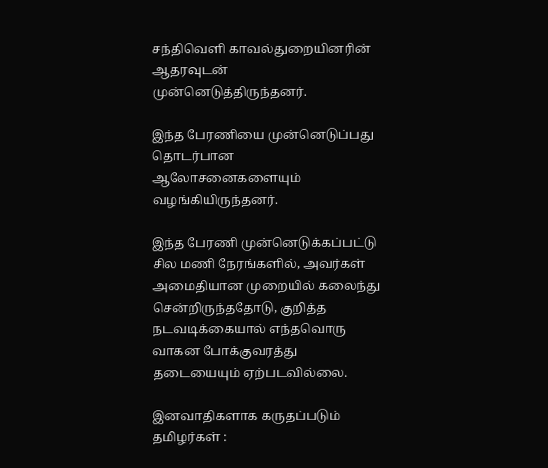சந்திவெளி காவல்துறையினரின் ஆதரவுடன் முன்னெடுத்திருந்தனர்.

இந்த பேரணியை முன்னெடுப்பது தொடர்பான ஆலோசனைகளையும் வழங்கியிருந்தனர்.

இந்த பேரணி முன்னெடுக்கப்பட்டு சில மணி நேரங்களில், அவர்கள் அமைதியான முறையில் கலைந்து சென்றிருந்ததோடு, குறித்த நடவடிக்கையால் எந்தவொரு வாகன போக்குவரத்து தடையையும் ஏற்படவில்லை.

இனவாதிகளாக கருதப்படும் தமிழர்கள் :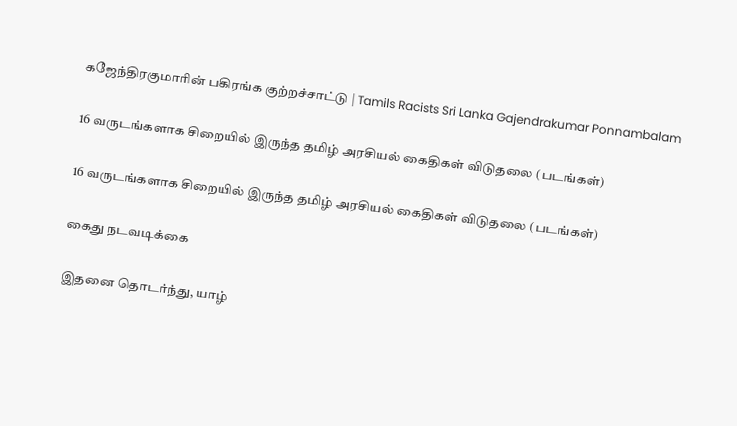கஜேந்திரகுமாரின் பகிரங்க குற்றச்சாட்டு | Tamils Racists Sri Lanka Gajendrakumar Ponnambalam

16 வருடங்களாக சிறையில் இருந்த தமிழ் அரசியல் கைதிகள் விடுதலை (படங்கள்)

16 வருடங்களாக சிறையில் இருந்த தமிழ் அரசியல் கைதிகள் விடுதலை (படங்கள்)

கைது நடவடிக்கை

இதனை தொடர்ந்து, யாழ்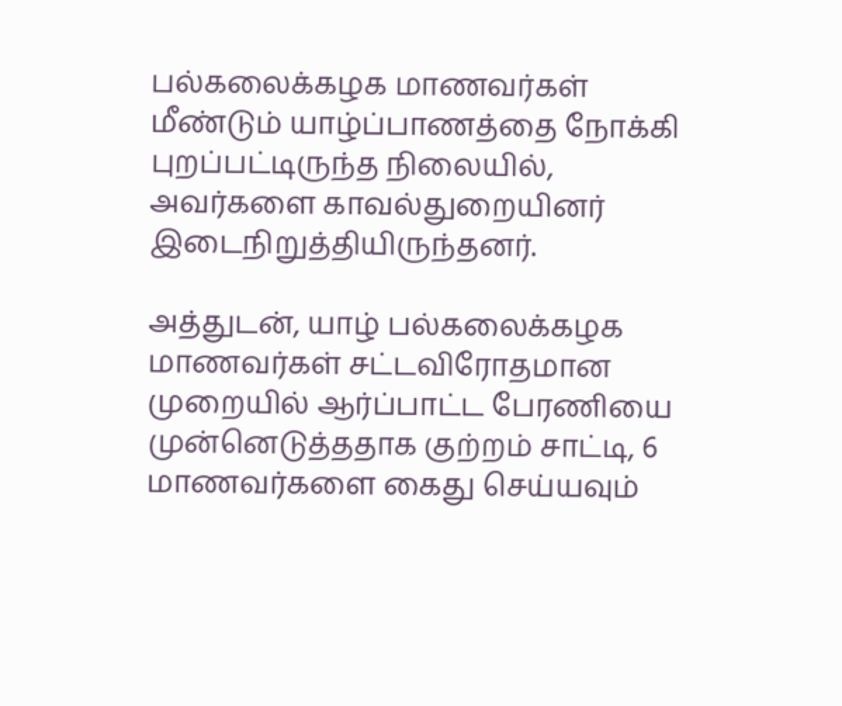பல்கலைக்கழக மாணவர்கள் மீண்டும் யாழ்ப்பாணத்தை நோக்கி புறப்பட்டிருந்த நிலையில், அவர்களை காவல்துறையினர் இடைநிறுத்தியிருந்தனர்.

அத்துடன், யாழ் பல்கலைக்கழக மாணவர்கள் சட்டவிரோதமான முறையில் ஆர்ப்பாட்ட பேரணியை முன்னெடுத்ததாக குற்றம் சாட்டி, 6 மாணவர்களை கைது செய்யவும்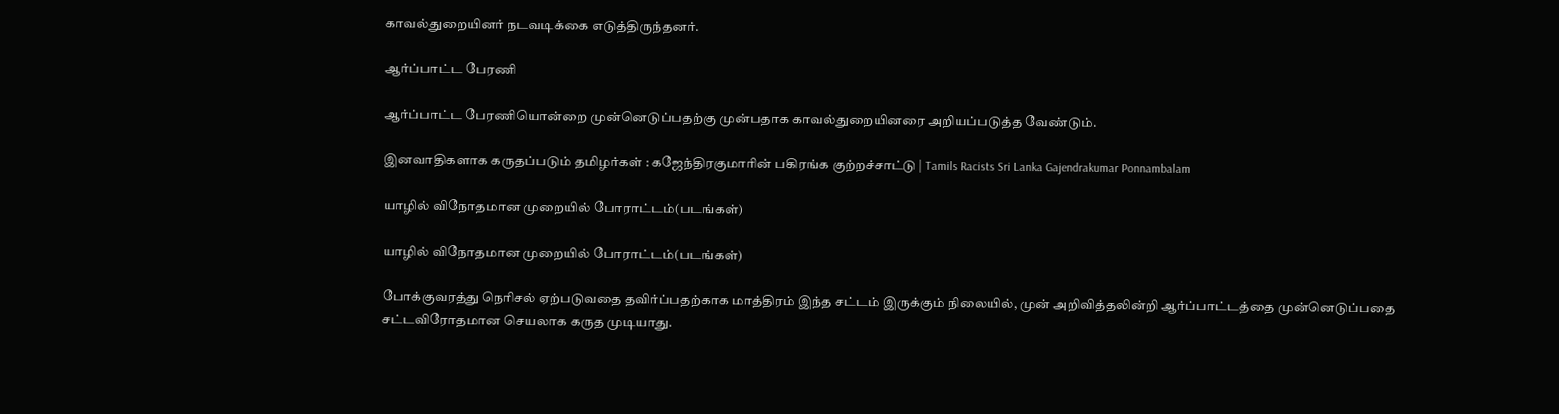காவல்துறையினர் நடவடிக்கை எடுத்திருந்தனர்.

ஆர்ப்பாட்ட பேரணி

ஆர்ப்பாட்ட பேரணியொன்றை முன்னெடுப்பதற்கு முன்பதாக காவல்துறையினரை அறியப்படுத்த வேண்டும்.

இனவாதிகளாக கருதப்படும் தமிழர்கள் : கஜேந்திரகுமாரின் பகிரங்க குற்றச்சாட்டு | Tamils Racists Sri Lanka Gajendrakumar Ponnambalam

யாழில் விநோதமான முறையில் போராட்டம்(படங்கள்)

யாழில் விநோதமான முறையில் போராட்டம்(படங்கள்)

போக்குவரத்து நெரிசல் ஏற்படுவதை தவிர்ப்பதற்காக மாத்திரம் இந்த சட்டம் இருக்கும் நிலையில், முன் அறிவித்தலின்றி ஆர்ப்பாட்டத்தை முன்னெடுப்பதை சட்டவிரோதமான செயலாக கருத முடியாது.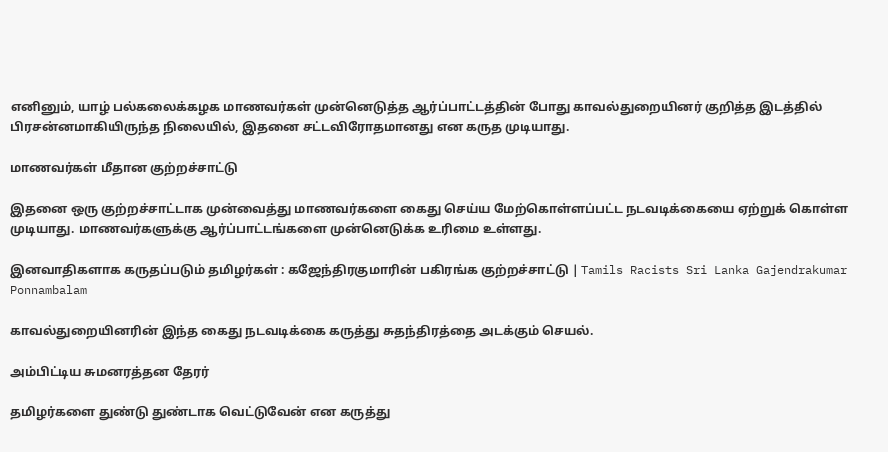எனினும், யாழ் பல்கலைக்கழக மாணவர்கள் முன்னெடுத்த ஆர்ப்பாட்டத்தின் போது காவல்துறையினர் குறித்த இடத்தில் பிரசன்னமாகியிருந்த நிலையில், இதனை சட்டவிரோதமானது என கருத முடியாது.

மாணவர்கள் மீதான குற்றச்சாட்டு

இதனை ஒரு குற்றச்சாட்டாக முன்வைத்து மாணவர்களை கைது செய்ய மேற்கொள்ளப்பட்ட நடவடிக்கையை ஏற்றுக் கொள்ள முடியாது. மாணவர்களுக்கு ஆர்ப்பாட்டங்களை முன்னெடுக்க உரிமை உள்ளது.

இனவாதிகளாக கருதப்படும் தமிழர்கள் : கஜேந்திரகுமாரின் பகிரங்க குற்றச்சாட்டு | Tamils Racists Sri Lanka Gajendrakumar Ponnambalam

காவல்துறையினரின் இந்த கைது நடவடிக்கை கருத்து சுதந்திரத்தை அடக்கும் செயல்.

அம்பிட்டிய சுமனரத்தன தேரர்

தமிழர்களை துண்டு துண்டாக வெட்டுவேன் என கருத்து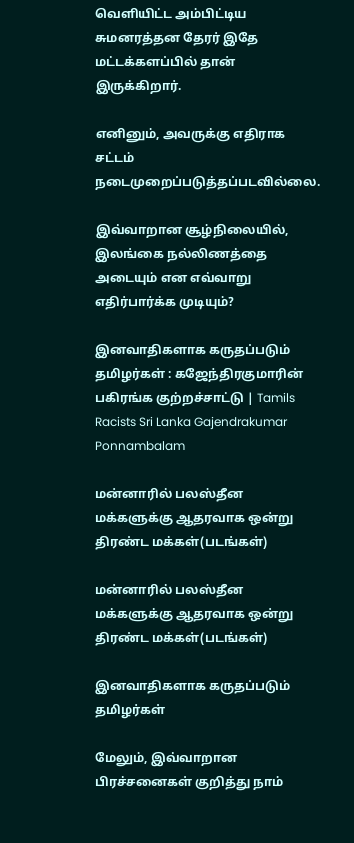வெளியிட்ட அம்பிட்டிய சுமனரத்தன தேரர் இதே மட்டக்களப்பில் தான் இருக்கிறார்.

எனினும், அவருக்கு எதிராக சட்டம் நடைமுறைப்படுத்தப்படவில்லை.

இவ்வாறான சூழ்நிலையில், இலங்கை நல்லிணத்தை அடையும் என எவ்வாறு எதிர்பார்க்க முடியும்?

இனவாதிகளாக கருதப்படும் தமிழர்கள் : கஜேந்திரகுமாரின் பகிரங்க குற்றச்சாட்டு | Tamils Racists Sri Lanka Gajendrakumar Ponnambalam

மன்னாரில் பலஸ்தீன மக்களுக்கு ஆதரவாக ஒன்று திரண்ட மக்கள்(படங்கள்)

மன்னாரில் பலஸ்தீன மக்களுக்கு ஆதரவாக ஒன்று திரண்ட மக்கள்(படங்கள்)

இனவாதிகளாக கருதப்படும் தமிழர்கள்

மேலும், இவ்வாறான பிரச்சனைகள் குறித்து நாம்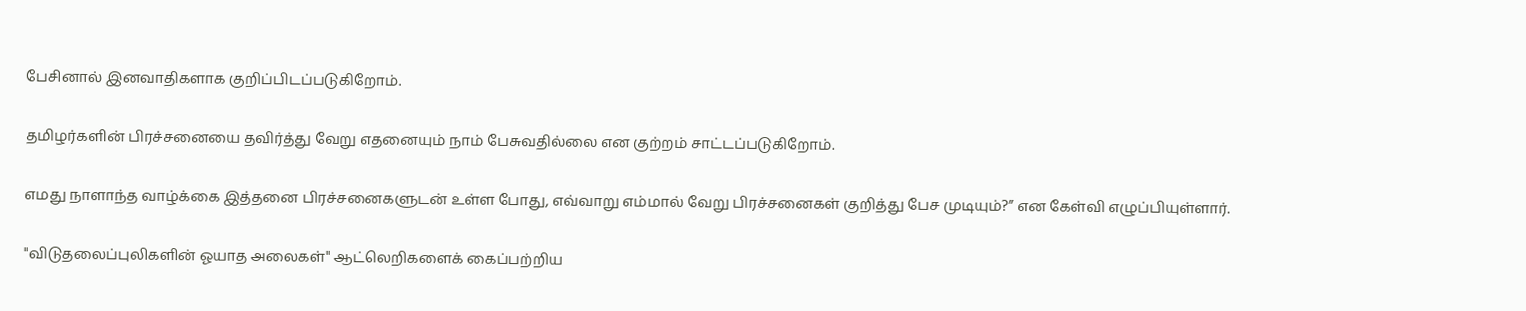பேசினால் இனவாதிகளாக குறிப்பிடப்படுகிறோம்.

தமிழர்களின் பிரச்சனையை தவிர்த்து வேறு எதனையும் நாம் பேசுவதில்லை என குற்றம் சாட்டப்படுகிறோம்.

எமது நாளாந்த வாழ்க்கை இத்தனை பிரச்சனைகளுடன் உள்ள போது, எவ்வாறு எம்மால் வேறு பிரச்சனைகள் குறித்து பேச முடியும்?” என கேள்வி எழுப்பியுள்ளார்.

"விடுதலைப்புலிகளின் ஓயாத அலைகள்" ஆட்லெறிகளைக் கைப்பற்றிய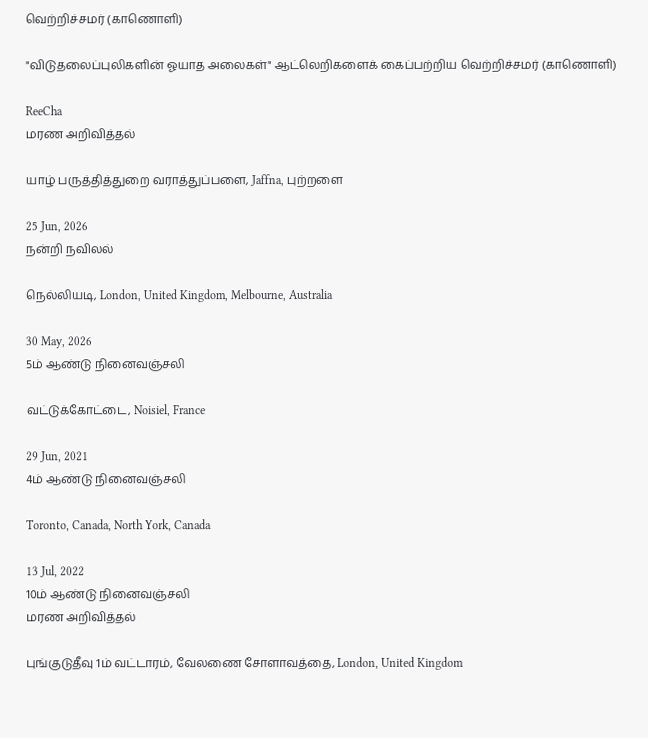வெற்றிச்சமர் (காணொளி)

"விடுதலைப்புலிகளின் ஓயாத அலைகள்" ஆட்லெறிகளைக் கைப்பற்றிய வெற்றிச்சமர் (காணொளி)

ReeCha
மரண அறிவித்தல்

யாழ் பருத்தித்துறை வராத்துப்பளை, Jaffna, புற்றளை

25 Jun, 2026
நன்றி நவிலல்

நெல்லியடி, London, United Kingdom, Melbourne, Australia

30 May, 2026
5ம் ஆண்டு நினைவஞ்சலி

வட்டுக்கோட்டை, Noisiel, France

29 Jun, 2021
4ம் ஆண்டு நினைவஞ்சலி

Toronto, Canada, North York, Canada

13 Jul, 2022
10ம் ஆண்டு நினைவஞ்சலி
மரண அறிவித்தல்

புங்குடுதீவு 1ம் வட்டாரம், வேலணை சோளாவத்தை, London, United Kingdom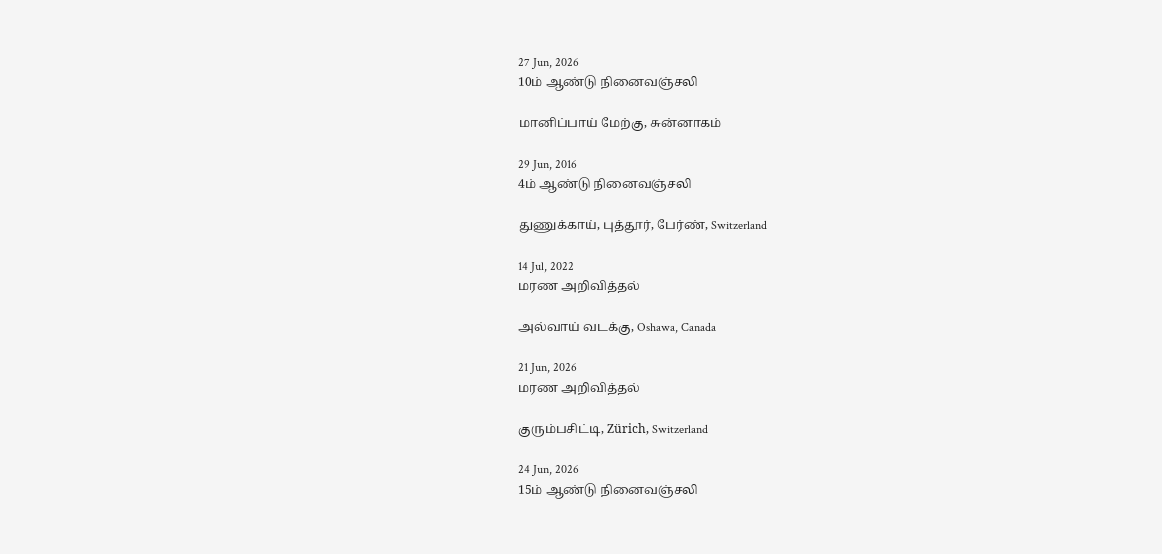27 Jun, 2026
10ம் ஆண்டு நினைவஞ்சலி

மானிப்பாய் மேற்கு, சுன்னாகம்

29 Jun, 2016
4ம் ஆண்டு நினைவஞ்சலி

துணுக்காய், புத்தூர், பேர்ண், Switzerland

14 Jul, 2022
மரண அறிவித்தல்

அல்வாய் வடக்கு, Oshawa, Canada

21 Jun, 2026
மரண அறிவித்தல்

குரும்பசிட்டி, Zürich, Switzerland

24 Jun, 2026
15ம் ஆண்டு நினைவஞ்சலி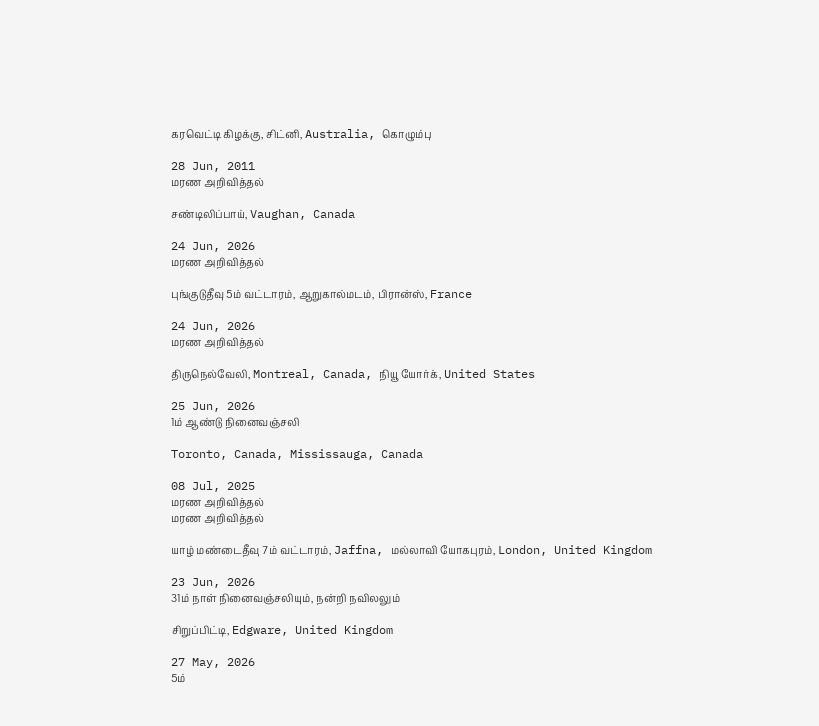கரவெட்டி கிழக்கு, சிட்னி, Australia, கொழும்பு

28 Jun, 2011
மரண அறிவித்தல்

சண்டிலிப்பாய், Vaughan, Canada

24 Jun, 2026
மரண அறிவித்தல்

புங்குடுதீவு 5ம் வட்டாரம், ஆறுகால்மடம், பிரான்ஸ், France

24 Jun, 2026
மரண அறிவித்தல்

திருநெல்வேலி, Montreal, Canada, நியூ யோர்க், United States

25 Jun, 2026
1ம் ஆண்டு நினைவஞ்சலி

Toronto, Canada, Mississauga, Canada

08 Jul, 2025
மரண அறிவித்தல்
மரண அறிவித்தல்

யாழ் மண்டைதீவு 7ம் வட்டாரம், Jaffna, மல்லாவி யோகபுரம், London, United Kingdom

23 Jun, 2026
31ம் நாள் நினைவஞ்சலியும், நன்றி நவிலலும்

சிறுப்பிட்டி, Edgware, United Kingdom

27 May, 2026
5ம்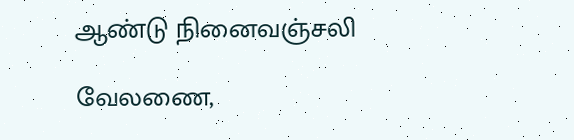ஆண்டு நினைவஞ்சலி

வேலணை,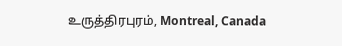உருத்திரபுரம், Montreal, Canada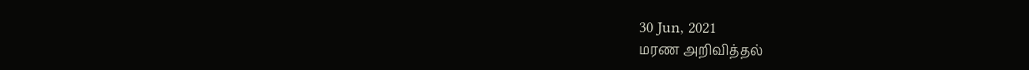30 Jun, 2021
மரண அறிவித்தல்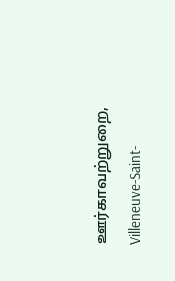ஊர்காவற்றுறை, Villeneuve-Saint-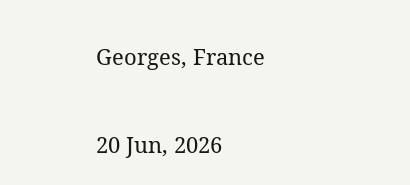Georges, France

20 Jun, 2026